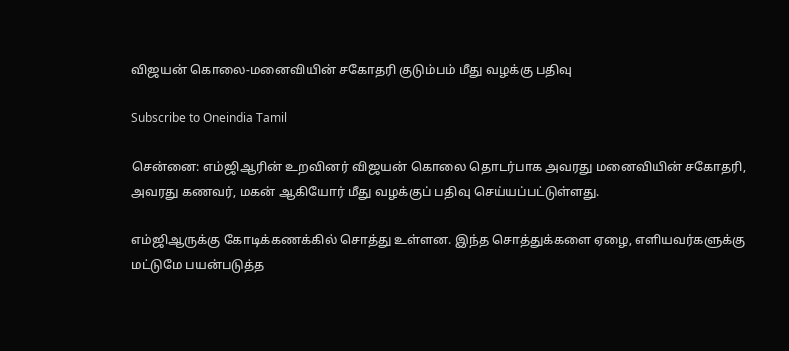விஜயன் கொலை-மனைவியின் சகோதரி குடும்பம் மீது வழக்கு பதிவு

Subscribe to Oneindia Tamil

சென்னை: எம்ஜிஆரின் உறவினர் விஜயன் கொலை தொடர்பாக அவரது மனைவியின் சகோதரி, அவரது கணவர், மகன் ஆகியோர் மீது வழக்குப் பதிவு செய்யப்பட்டுள்ளது.

எம்ஜிஆருக்கு கோடிக்கணக்கில் சொத்து உள்ளன. இந்த சொத்துக்களை ஏழை, எளியவர்களுக்கு மட்டுமே பயன்படுத்த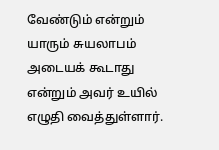வேண்டும் என்றும் யாரும் சுயலாபம் அடையக் கூடாது என்றும் அவர் உயில் எழுதி வைத்துள்ளார்.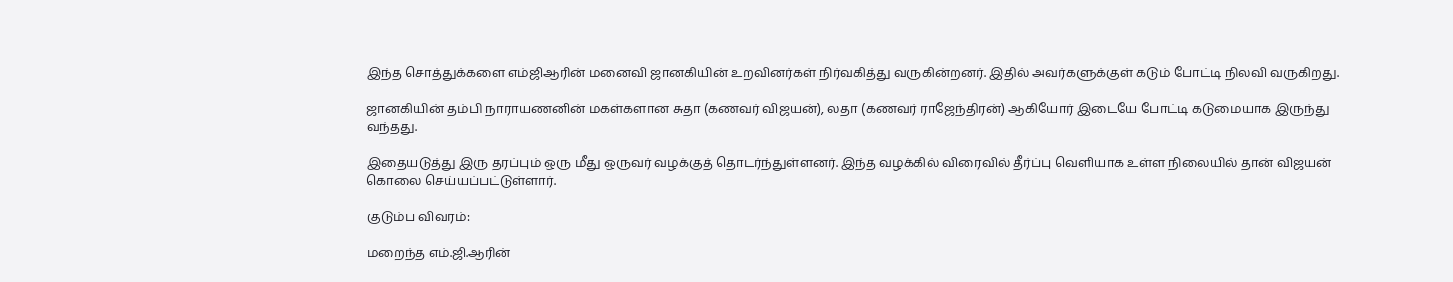இந்த சொத்துக்களை எம்ஜிஆரின் மனைவி ஜானகியின் உறவினர்கள் நிர்வகித்து வருகின்றனர். இதில் அவர்களுக்குள் கடும் போட்டி நிலவி வருகிறது.

ஜானகியின் தம்பி நாராயணனின் மகள்களான சுதா (கணவர் விஜயன்), லதா (கணவர் ராஜேந்திரன்) ஆகியோர் இடையே போட்டி கடுமையாக இருந்து வந்தது.

இதையடுத்து இரு தரப்பும் ஒரு மீது ஒருவர் வழக்குத் தொடர்ந்துள்ளனர். இந்த வழக்கில் விரைவில் தீர்ப்பு வெளியாக உள்ள நிலையில் தான் விஜயன் கொலை செய்யப்பட்டுள்ளார்.

குடும்ப விவரம்:

மறைந்த எம்.ஜி.ஆரின்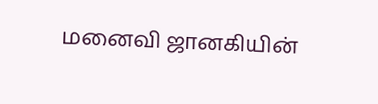மனைவி ஜானகியின்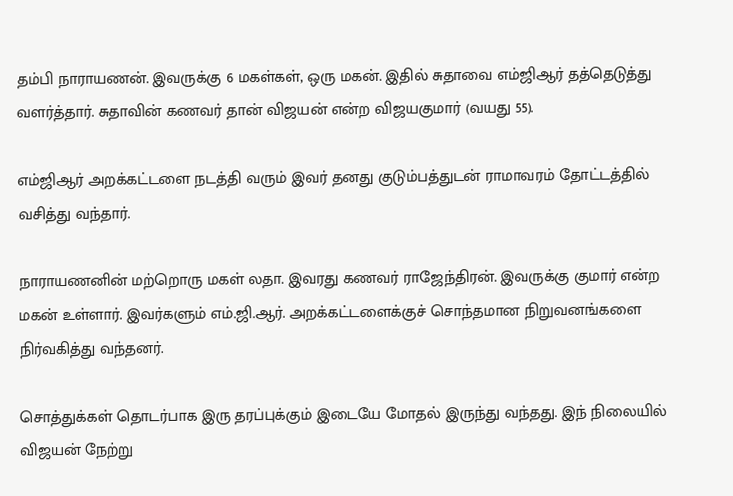தம்பி நாராயணன். இவருக்கு 6 மகள்கள், ஒரு மகன். இதில் சுதாவை எம்ஜிஆர் தத்தெடுத்து வளர்த்தார். சுதாவின் கணவர் தான் விஜயன் என்ற விஜயகுமார் (வயது 55).

எம்ஜிஆர் அறக்கட்டளை நடத்தி வரும் இவர் தனது குடும்பத்துடன் ராமாவரம் தோட்டத்தில் வசித்து வந்தார்.

நாராயணனின் மற்றொரு மகள் லதா. இவரது கணவர் ராஜேந்திரன். இவருக்கு குமார் என்ற மகன் உள்ளார். இவர்களும் எம்.ஜி.ஆர். அறக்கட்டளைக்குச் சொந்தமான நிறுவனங்களை நிர்வகித்து வந்தனர்.

சொத்துக்கள் தொடர்பாக இரு தரப்புக்கும் இடையே மோதல் இருந்து வந்தது. இந் நிலையில் விஜயன் நேற்று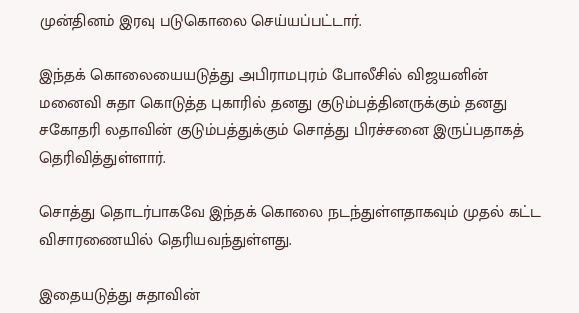முன்தினம் இரவு படுகொலை செய்யப்பட்டார்.

இந்தக் கொலையையடுத்து அபிராமபுரம் போலீசில் விஜயனின் மனைவி சுதா கொடுத்த புகாரில் தனது குடும்பத்தினருக்கும் தனது சகோதரி லதாவின் குடும்பத்துக்கும் சொத்து பிரச்சனை இருப்பதாகத் தெரிவித்துள்ளார்.

சொத்து தொடர்பாகவே இந்தக் கொலை நடந்துள்ளதாகவும் முதல் கட்ட விசாரணையில் தெரியவந்துள்ளது.

இதையடுத்து சுதாவின்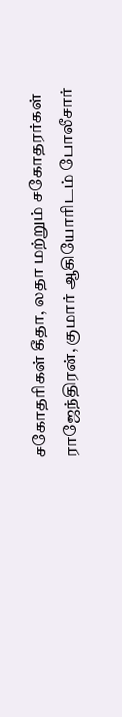சகோதரிகள் கீதா, லதா மற்றும் சகோதரர்கள் ராஜேந்திரன், குமார் ஆகியோரிடம் போலீசார்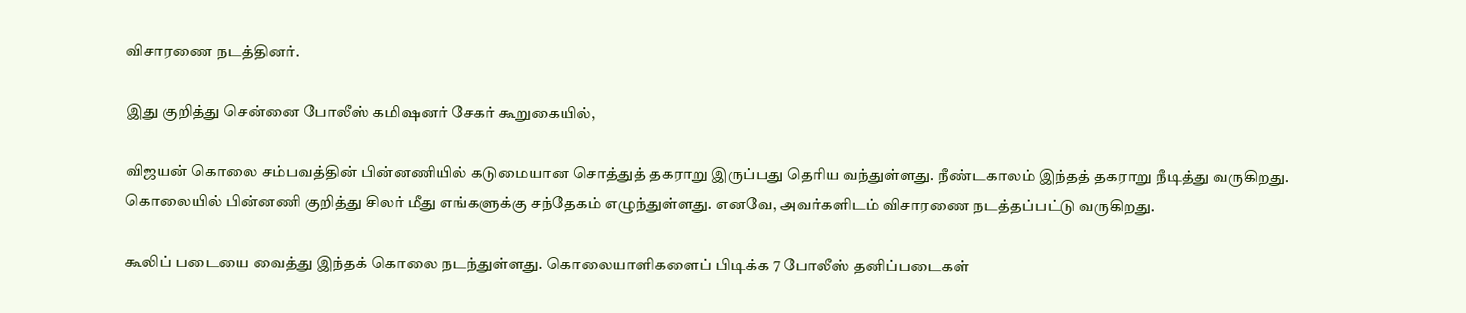விசாரணை நடத்தினர்.

இது குறித்து சென்னை போலீஸ் கமிஷனர் சேகர் கூறுகையில்,

விஜயன் கொலை சம்பவத்தின் பின்னணியில் கடுமையான சொத்துத் தகராறு இருப்பது தெரிய வந்துள்ளது. நீண்டகாலம் இந்தத் தகராறு நீடித்து வருகிறது. கொலையில் பின்னணி குறித்து சிலர் மீது எங்களுக்கு சந்தேகம் எழுந்துள்ளது. எனவே, அவர்களிடம் விசாரணை நடத்தப்பட்டு வருகிறது.

கூலிப் படையை வைத்து இந்தக் கொலை நடந்துள்ளது. கொலையாளிகளைப் பிடிக்க 7 போலீஸ் தனிப்படைகள்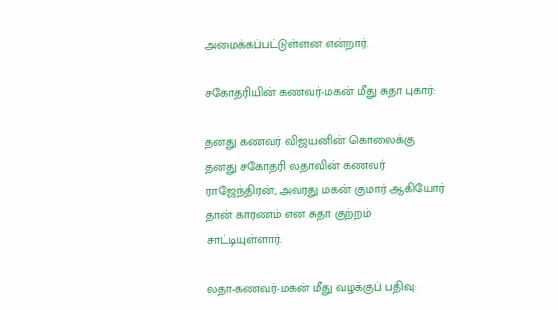அமைக்கப்பட்டுள்ளன என்றார்.

சகோதரியின் கணவர்-மகன் மீது சுதா புகார்:

தனது கணவர் விஜயனின் கொலைக்கு தனது சகோதரி லதாவின் கணவர் ராஜேந்திரன், அவரது மகன் குமார் ஆகியோர் தான் காரணம் என சுதா குற்றம் சாட்டியுள்ளார்.

லதா-கணவர்-மகன் மீது வழக்குப் பதிவு: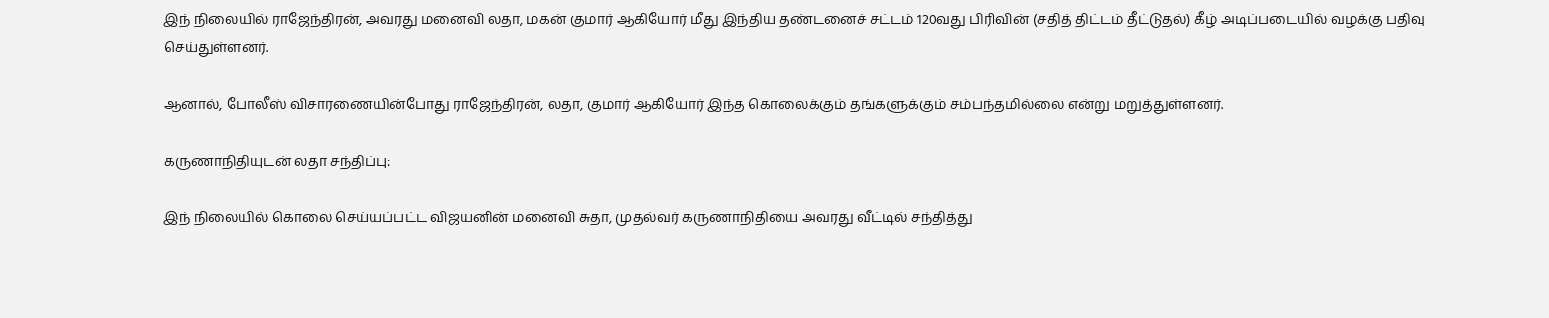இந் நிலையில் ராஜேந்திரன், அவரது மனைவி லதா, மகன் குமார் ஆகியோர் மீது இந்திய தண்டனைச் சட்டம் 120வது பிரிவின் (சதித் திட்டம் தீட்டுதல்) கீழ் அடிப்படையில் வழக்கு பதிவு செய்துள்ளனர்.

ஆனால், போலீஸ் விசாரணையின்போது ராஜேந்திரன், லதா, குமார் ஆகியோர் இந்த கொலைக்கும் தங்களுக்கும் சம்பந்தமில்லை என்று மறுத்துள்ளனர்.

கருணாநிதியுடன் லதா சந்திப்பு:

இந் நிலையில் கொலை செய்யப்பட்ட விஜயனின் மனைவி சுதா, முதல்வர் கருணாநிதியை அவரது வீட்டில் சந்தித்து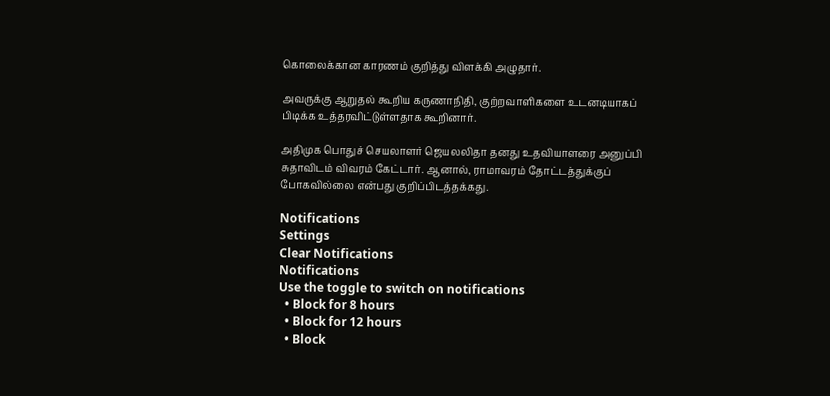கொலைக்கான காரணம் குறித்து விளக்கி அழுதார்.

அவருக்கு ஆறுதல் கூறிய கருணாநிதி, குற்றவாளிகளை உடனடியாகப் பிடிக்க உத்தரவிட்டுள்ளதாக கூறினார்.

அதிமுக பொதுச் செயலாளர் ஜெயலலிதா தனது உதவியாளரை அனுப்பி சுதாவிடம் விவரம் கேட்டார். ஆனால், ராமாவரம் தோட்டத்துக்குப் போகவில்லை என்பது குறிப்பிடத்தக்கது.

Notifications
Settings
Clear Notifications
Notifications
Use the toggle to switch on notifications
  • Block for 8 hours
  • Block for 12 hours
  • Block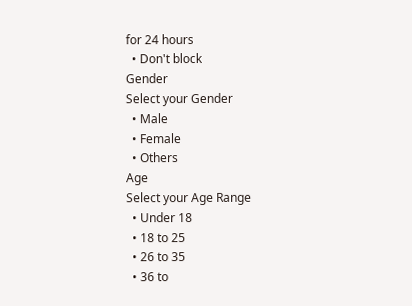for 24 hours
  • Don't block
Gender
Select your Gender
  • Male
  • Female
  • Others
Age
Select your Age Range
  • Under 18
  • 18 to 25
  • 26 to 35
  • 36 to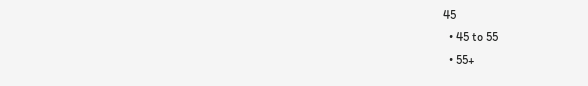45
  • 45 to 55
  • 55+